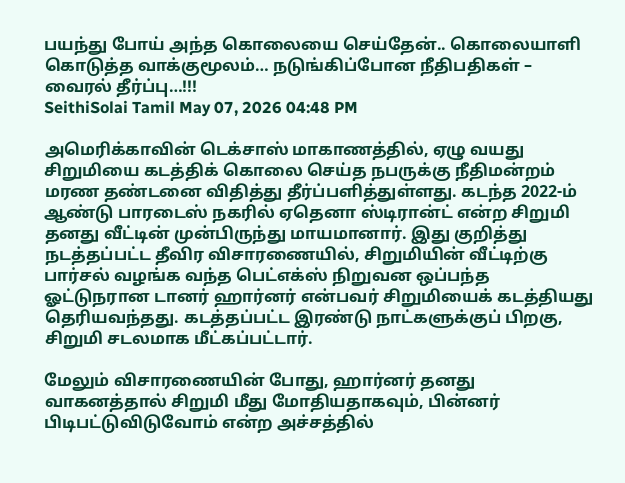பயந்து போய் அந்த கொலையை செய்தேன்.. கொலையாளி கொடுத்த வாக்குமூலம்… நடுங்கிப்போன நீதிபதிகள் – வைரல் தீர்ப்பு…!!!
SeithiSolai Tamil May 07, 2026 04:48 PM

அமெரிக்காவின் டெக்சாஸ் மாகாணத்தில், ஏழு வயது சிறுமியை கடத்திக் கொலை செய்த நபருக்கு நீதிமன்றம் மரண தண்டனை விதித்து தீர்ப்பளித்துள்ளது. கடந்த 2022-ம் ஆண்டு பாரடைஸ் நகரில் ஏதெனா ஸ்டிரான்ட் என்ற சிறுமி தனது வீட்டின் முன்பிருந்து மாயமானார். இது குறித்து நடத்தப்பட்ட தீவிர விசாரணையில், சிறுமியின் வீட்டிற்கு பார்சல் வழங்க வந்த பெட்எக்ஸ் நிறுவன ஒப்பந்த ஓட்டுநரான டானர் ஹார்னர் என்பவர் சிறுமியைக் கடத்தியது தெரியவந்தது. கடத்தப்பட்ட இரண்டு நாட்களுக்குப் பிறகு, சிறுமி சடலமாக மீட்கப்பட்டார்.

மேலும் விசாரணையின் போது, ஹார்னர் தனது வாகனத்தால் சிறுமி மீது மோதியதாகவும், பின்னர் பிடிபட்டுவிடுவோம் என்ற அச்சத்தில்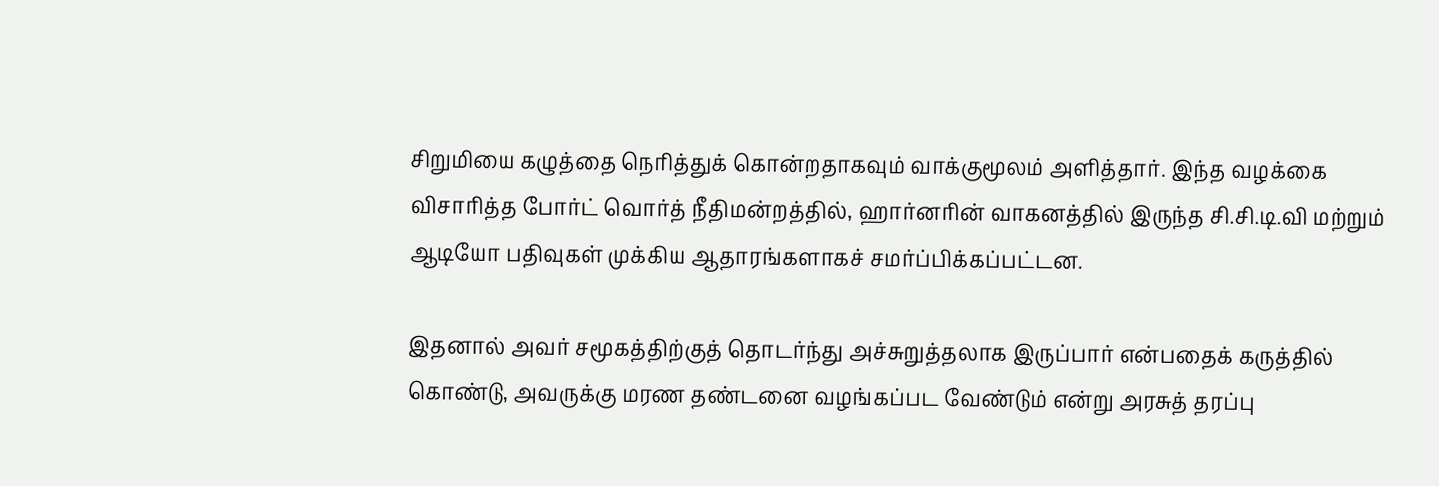சிறுமியை கழுத்தை நெரித்துக் கொன்றதாகவும் வாக்குமூலம் அளித்தார். இந்த வழக்கை விசாரித்த போர்ட் வொர்த் நீதிமன்றத்தில், ஹார்னரின் வாகனத்தில் இருந்த சி.சி.டி.வி மற்றும் ஆடியோ பதிவுகள் முக்கிய ஆதாரங்களாகச் சமர்ப்பிக்கப்பட்டன.

இதனால் அவர் சமூகத்திற்குத் தொடர்ந்து அச்சுறுத்தலாக இருப்பார் என்பதைக் கருத்தில் கொண்டு, அவருக்கு மரண தண்டனை வழங்கப்பட வேண்டும் என்று அரசுத் தரப்பு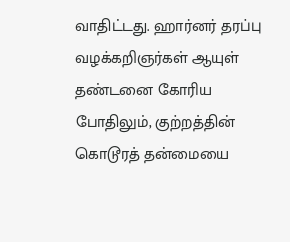வாதிட்டது. ஹார்னர் தரப்பு வழக்கறிஞர்கள் ஆயுள் தண்டனை கோரிய போதிலும், குற்றத்தின் கொடூரத் தன்மையை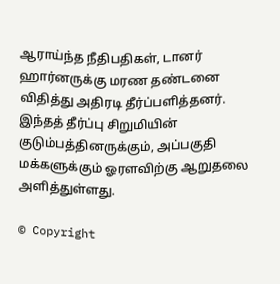ஆராய்ந்த நீதிபதிகள், டானர் ஹார்னருக்கு மரண தண்டனை விதித்து அதிரடி தீர்ப்பளித்தனர். இந்தத் தீர்ப்பு சிறுமியின் குடும்பத்தினருக்கும், அப்பகுதி மக்களுக்கும் ஓரளவிற்கு ஆறுதலை அளித்துள்ளது.

© Copyright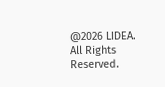@2026 LIDEA. All Rights Reserved.